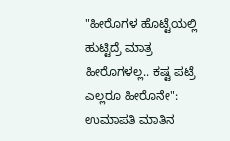"ಹೀರೊಗಳ ಹೊಟ್ಟೆಯಲ್ಲಿ ಹುಟ್ಟಿದ್ರೆ ಮಾತ್ರ ಹೀರೊಗಳಲ್ಲ.. ಕಷ್ಟ ಪಟ್ರೆ ಎಲ್ಲರೂ ಹೀರೊನೇ": ಉಮಾಪತಿ ಮಾತಿನ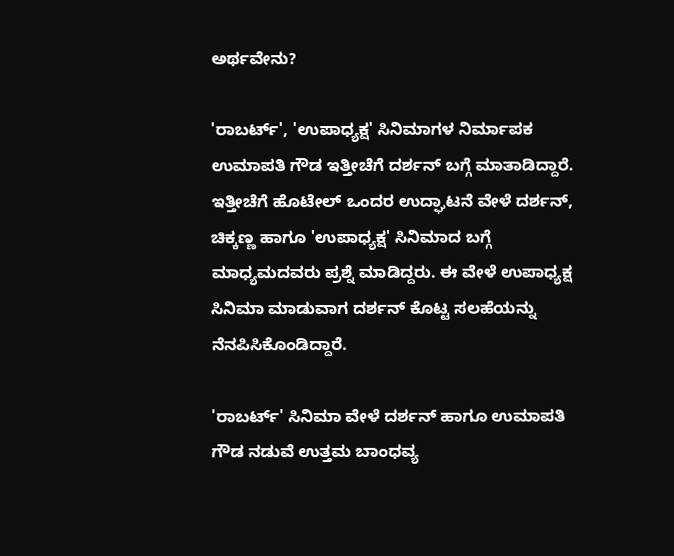ಅರ್ಥವೇನು?

'ರಾಬರ್ಟ್', 'ಉಪಾಧ್ಯಕ್ಷ' ಸಿನಿಮಾಗಳ ನಿರ್ಮಾಪಕ ಉಮಾಪತಿ ಗೌಡ ಇತ್ತೀಚೆಗೆ ದರ್ಶನ್ ಬಗ್ಗೆ ಮಾತಾಡಿದ್ದಾರೆ. ಇತ್ತೀಚೆಗೆ ಹೊಟೇಲ್ ಒಂದರ ಉದ್ಘಾಟನೆ ವೇಳೆ ದರ್ಶನ್, ಚಿಕ್ಕಣ್ಣ ಹಾಗೂ 'ಉಪಾಧ್ಯಕ್ಷ' ಸಿನಿಮಾದ ಬಗ್ಗೆ ಮಾಧ್ಯಮದವರು ಪ್ರಶ್ನೆ ಮಾಡಿದ್ದರು. ಈ ವೇಳೆ ಉಪಾಧ್ಯಕ್ಷ ಸಿನಿಮಾ ಮಾಡುವಾಗ ದರ್ಶನ್ ಕೊಟ್ಟ ಸಲಹೆಯನ್ನು ನೆನಪಿಸಿಕೊಂಡಿದ್ದಾರೆ.

'ರಾಬರ್ಟ್' ಸಿನಿಮಾ ವೇಳೆ ದರ್ಶನ್ ಹಾಗೂ ಉಮಾಪತಿ ಗೌಡ ನಡುವೆ ಉತ್ತಮ ಬಾಂಧವ್ಯ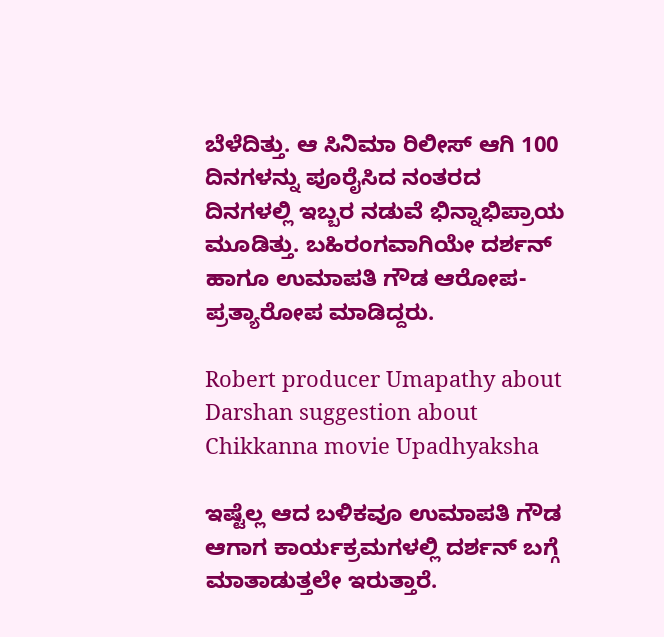ಬೆಳೆದಿತ್ತು. ಆ ಸಿನಿಮಾ ರಿಲೀಸ್ ಆಗಿ 100 ದಿನಗಳನ್ನು ಪೂರೈಸಿದ ನಂತರದ ದಿನಗಳಲ್ಲಿ ಇಬ್ಬರ ನಡುವೆ ಭಿನ್ನಾಭಿಪ್ರಾಯ ಮೂಡಿತ್ತು. ಬಹಿರಂಗವಾಗಿಯೇ ದರ್ಶನ್ ಹಾಗೂ ಉಮಾಪತಿ ಗೌಡ ಆರೋಪ-ಪ್ರತ್ಯಾರೋಪ ಮಾಡಿದ್ದರು.

Robert producer Umapathy about Darshan suggestion about Chikkanna movie Upadhyaksha

ಇಷ್ಟೆಲ್ಲ ಆದ ಬಳಿಕವೂ ಉಮಾಪತಿ ಗೌಡ ಆಗಾಗ ಕಾರ್ಯಕ್ರಮಗಳಲ್ಲಿ ದರ್ಶನ್ ಬಗ್ಗೆ ಮಾತಾಡುತ್ತಲೇ ಇರುತ್ತಾರೆ.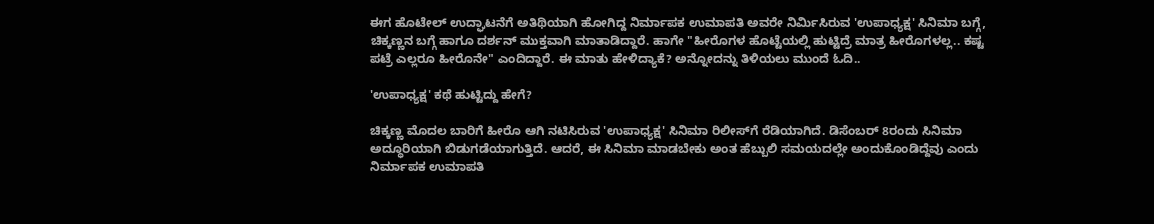ಈಗ ಹೊಟೇಲ್ ಉದ್ಘಾಟನೆಗೆ ಅತಿಥಿಯಾಗಿ ಹೋಗಿದ್ದ ನಿರ್ಮಾಪಕ ಉಮಾಪತಿ ಅವರೇ ನಿರ್ಮಿಸಿರುವ 'ಉಪಾಧ್ಯಕ್ಷ' ಸಿನಿಮಾ ಬಗ್ಗೆ, ಚಿಕ್ಕಣ್ಣನ ಬಗ್ಗೆ ಹಾಗೂ ದರ್ಶನ್ ಮುಕ್ತವಾಗಿ ಮಾತಾಡಿದ್ದಾರೆ. ಹಾಗೇ "ಹೀರೊಗಳ ಹೊಟ್ಟೆಯಲ್ಲಿ ಹುಟ್ಟಿದ್ರೆ ಮಾತ್ರ ಹೀರೊಗಳಲ್ಲ.. ಕಷ್ಟ ಪಟ್ರೆ ಎಲ್ಲರೂ ಹೀರೊನೇ" ಎಂದಿದ್ದಾರೆ. ಈ ಮಾತು ಹೇಳಿದ್ಯಾಕೆ? ಅನ್ನೋದನ್ನು ತಿಳಿಯಲು ಮುಂದೆ ಓದಿ..

'ಉಪಾಧ್ಯಕ್ಷ' ಕಥೆ ಹುಟ್ಟಿದ್ದು ಹೇಗೆ?

ಚಿಕ್ಕಣ್ಣ ಮೊದಲ ಬಾರಿಗೆ ಹೀರೊ ಆಗಿ ನಟಿಸಿರುವ 'ಉಪಾಧ್ಯಕ್ಷ' ಸಿನಿಮಾ ರಿಲೀಸ್‌ಗೆ ರೆಡಿಯಾಗಿದೆ. ಡಿಸೆಂಬರ್ 8ರಂದು ಸಿನಿಮಾ ಅದ್ಧೂರಿಯಾಗಿ ಬಿಡುಗಡೆಯಾಗುತ್ತಿದೆ. ಆದರೆ, ಈ ಸಿನಿಮಾ ಮಾಡಬೇಕು ಅಂತ ಹೆಬ್ಬುಲಿ ಸಮಯದಲ್ಲೇ ಅಂದುಕೊಂಡಿದ್ದೆವು ಎಂದು ನಿರ್ಮಾಪಕ ಉಮಾಪತಿ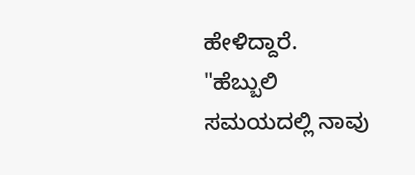ಹೇಳಿದ್ದಾರೆ. "ಹೆಬ್ಬುಲಿ ಸಮಯದಲ್ಲಿ ನಾವು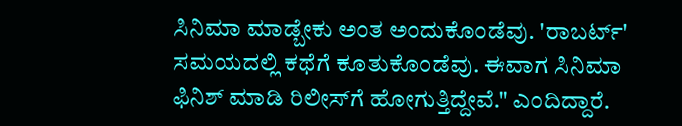ಸಿನಿಮಾ ಮಾಡ್ಬೇಕು ಅಂತ ಅಂದುಕೊಂಡೆವು. 'ರಾಬರ್ಟ್' ಸಮಯದಲ್ಲಿ ಕಥೆಗೆ ಕೂತುಕೊಂಡೆವು. ಈವಾಗ ಸಿನಿಮಾ ಫಿನಿಶ್ ಮಾಡಿ ರಿಲೀಸ್‌ಗೆ ಹೋಗುತ್ತಿದ್ದೇವೆ." ಎಂದಿದ್ದಾರೆ.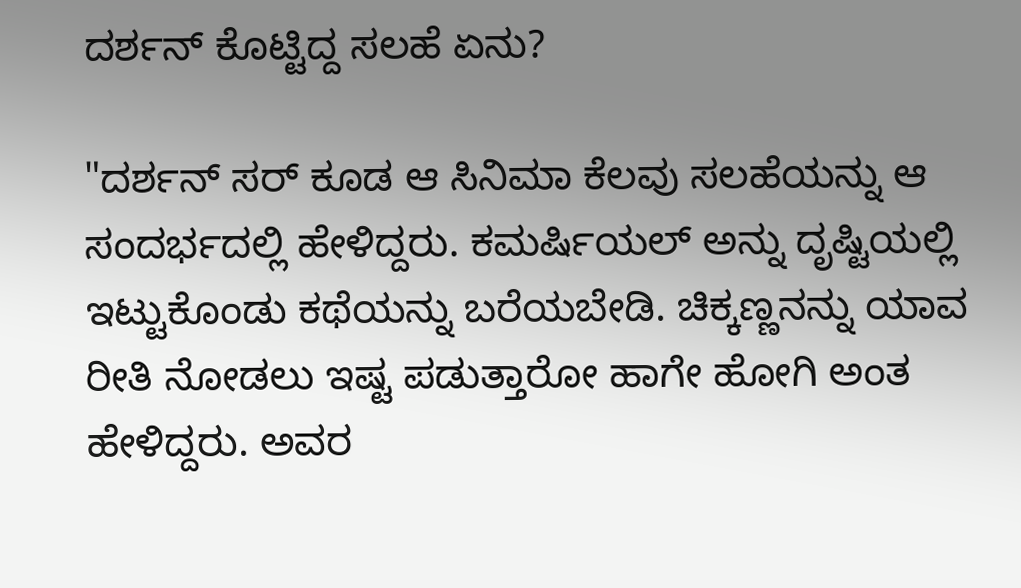ದರ್ಶನ್ ಕೊಟ್ಟಿದ್ದ ಸಲಹೆ ಏನು?

"ದರ್ಶನ್ ಸರ್ ಕೂಡ ಆ ಸಿನಿಮಾ ಕೆಲವು ಸಲಹೆಯನ್ನು ಆ ಸಂದರ್ಭದಲ್ಲಿ ಹೇಳಿದ್ದರು. ಕಮರ್ಷಿಯಲ್ ಅನ್ನು ದೃಷ್ಟಿಯಲ್ಲಿ ಇಟ್ಟುಕೊಂಡು ಕಥೆಯನ್ನು ಬರೆಯಬೇಡಿ. ಚಿಕ್ಕಣ್ಣನನ್ನು ಯಾವ ರೀತಿ ನೋಡಲು ಇಷ್ಟ ಪಡುತ್ತಾರೋ ಹಾಗೇ ಹೋಗಿ ಅಂತ ಹೇಳಿದ್ದರು. ಅವರ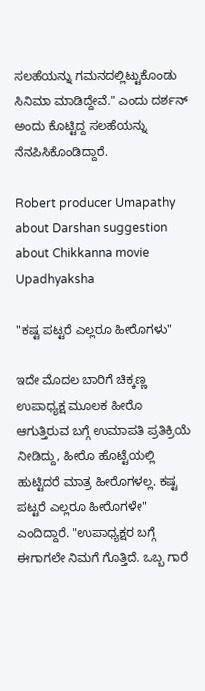ಸಲಹೆಯನ್ನು ಗಮನದಲ್ಲಿಟ್ಟುಕೊಂಡು ಸಿನಿಮಾ ಮಾಡಿದ್ದೇವೆ." ಎಂದು ದರ್ಶನ್ ಅಂದು ಕೊಟ್ಟಿದ್ದ ಸಲಹೆಯನ್ನು ನೆನಪಿಸಿಕೊಂಡಿದ್ದಾರೆ.

Robert producer Umapathy about Darshan suggestion about Chikkanna movie Upadhyaksha

"ಕಷ್ಟ ಪಟ್ಟರೆ ಎಲ್ಲರೂ ಹೀರೊಗಳು"

ಇದೇ ಮೊದಲ ಬಾರಿಗೆ ಚಿಕ್ಕಣ್ಣ ಉಪಾಧ್ಯಕ್ಷ ಮೂಲಕ ಹೀರೊ ಆಗುತ್ತಿರುವ ಬಗ್ಗೆ ಉಮಾಪತಿ ಪ್ರತಿಕ್ರಿಯೆ ನೀಡಿದ್ದು, ಹೀರೊ ಹೊಟ್ಟೆಯಲ್ಲಿ ಹುಟ್ಟಿದರೆ ಮಾತ್ರ ಹೀರೊಗಳಲ್ಲ. ಕಷ್ಟ ಪಟ್ಟರೆ ಎಲ್ಲರೂ ಹೀರೊಗಳೇ" ಎಂದಿದ್ದಾರೆ. "ಉಪಾಧ್ಯಕ್ಷರ ಬಗ್ಗೆ ಈಗಾಗಲೇ ನಿಮಗೆ ಗೊತ್ತಿದೆ. ಒಬ್ಬ ಗಾರೆ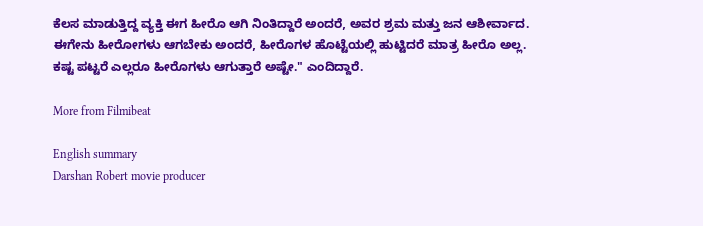ಕೆಲಸ ಮಾಡುತ್ತಿದ್ದ ವ್ಯಕ್ತಿ ಈಗ ಹೀರೊ ಆಗಿ ನಿಂತಿದ್ದಾರೆ ಅಂದರೆ, ಅವರ ಶ್ರಮ ಮತ್ತು ಜನ ಆಶೀರ್ವಾದ. ಈಗೇನು ಹೀರೋಗಳು ಆಗಬೇಕು ಅಂದರೆ, ಹೀರೊಗಳ ಹೊಟ್ಟೆಯಲ್ಲಿ ಹುಟ್ಟಿದರೆ ಮಾತ್ರ ಹೀರೊ ಅಲ್ಲ. ಕಷ್ಟ ಪಟ್ಟರೆ ಎಲ್ಲರೂ ಹೀರೊಗಳು ಆಗುತ್ತಾರೆ ಅಷ್ಟೇ." ಎಂದಿದ್ದಾರೆ.

More from Filmibeat

English summary
Darshan Robert movie producer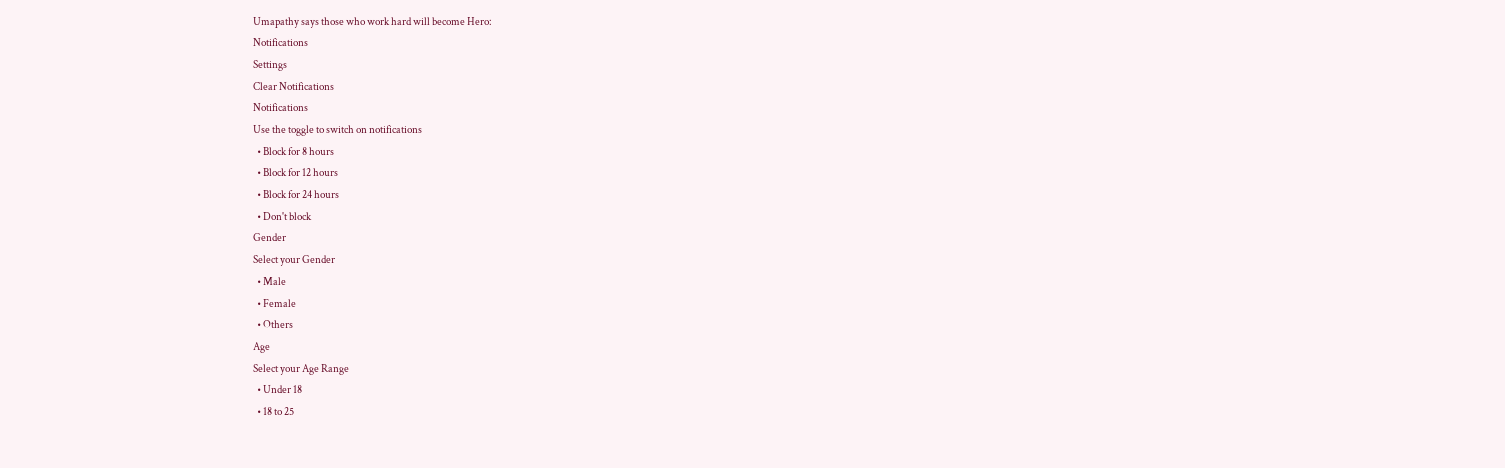Umapathy says those who work hard will become Hero:
Notifications
Settings
Clear Notifications
Notifications
Use the toggle to switch on notifications
  • Block for 8 hours
  • Block for 12 hours
  • Block for 24 hours
  • Don't block
Gender
Select your Gender
  • Male
  • Female
  • Others
Age
Select your Age Range
  • Under 18
  • 18 to 25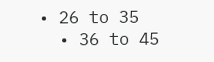• 26 to 35
  • 36 to 45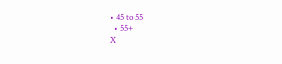• 45 to 55
  • 55+
X